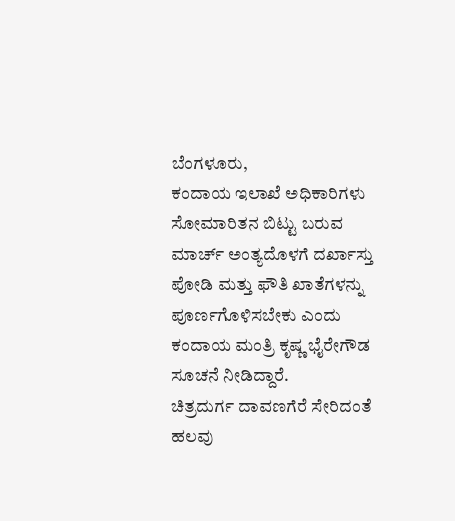ಬೆಂಗಳೂರು,
ಕಂದಾಯ ಇಲಾಖೆ ಅಧಿಕಾರಿಗಳು ಸೋಮಾರಿತನ ಬಿಟ್ಟು ಬರುವ ಮಾರ್ಚ್ ಅಂತ್ಯದೊಳಗೆ ದರ್ಖಾಸ್ತು ಪೋಡಿ ಮತ್ತು ಫೌತಿ ಖಾತೆಗಳನ್ನು ಪೂರ್ಣಗೊಳಿಸಬೇಕು ಎಂದು ಕಂದಾಯ ಮಂತ್ರಿ ಕೃಷ್ಣ ಭೈರೇಗೌಡ ಸೂಚನೆ ನೀಡಿದ್ದಾರೆ.
ಚಿತ್ರದುರ್ಗ ದಾವಣಗೆರೆ ಸೇರಿದಂತೆ ಹಲವು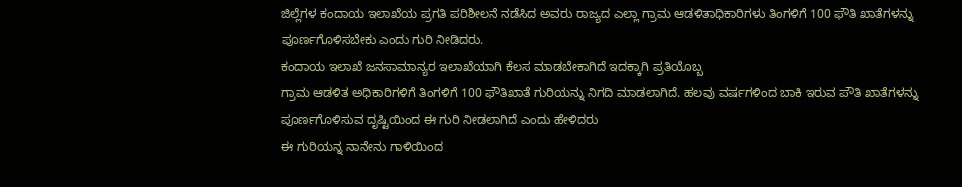ಜಿಲ್ಲೆಗಳ ಕಂದಾಯ ಇಲಾಖೆಯ ಪ್ರಗತಿ ಪರಿಶೀಲನೆ ನಡೆಸಿದ ಅವರು ರಾಜ್ಯದ ಎಲ್ಲಾ ಗ್ರಾಮ ಆಡಳಿತಾಧಿಕಾರಿಗಳು ತಿಂಗಳಿಗೆ 100 ಫೌತಿ ಖಾತೆಗಳನ್ನು ಪೂರ್ಣಗೊಳಿಸಬೇಕು ಎಂದು ಗುರಿ ನೀಡಿದರು.
ಕಂದಾಯ ಇಲಾಖೆ ಜನಸಾಮಾನ್ಯರ ಇಲಾಖೆಯಾಗಿ ಕೆಲಸ ಮಾಡಬೇಕಾಗಿದೆ ಇದಕ್ಕಾಗಿ ಪ್ರತಿಯೊಬ್ಬ
ಗ್ರಾಮ ಆಡಳಿತ ಅಧಿಕಾರಿಗಳಿಗೆ ತಿಂಗಳಿಗೆ 100 ಫೌತಿಖಾತೆ ಗುರಿಯನ್ನು ನಿಗದಿ ಮಾಡಲಾಗಿದೆ. ಹಲವು ವರ್ಷಗಳಿಂದ ಬಾಕಿ ಇರುವ ಪೌತಿ ಖಾತೆಗಳನ್ನು ಪೂರ್ಣಗೊಳಿಸುವ ದೃಷ್ಟಿಯಿಂದ ಈ ಗುರಿ ನೀಡಲಾಗಿದೆ ಎಂದು ಹೇಳಿದರು
ಈ ಗುರಿಯನ್ನ ನಾನೇನು ಗಾಳಿಯಿಂದ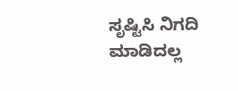ಸೃಷ್ಟಿಸಿ ನಿಗದಿ ಮಾಡಿದಲ್ಲ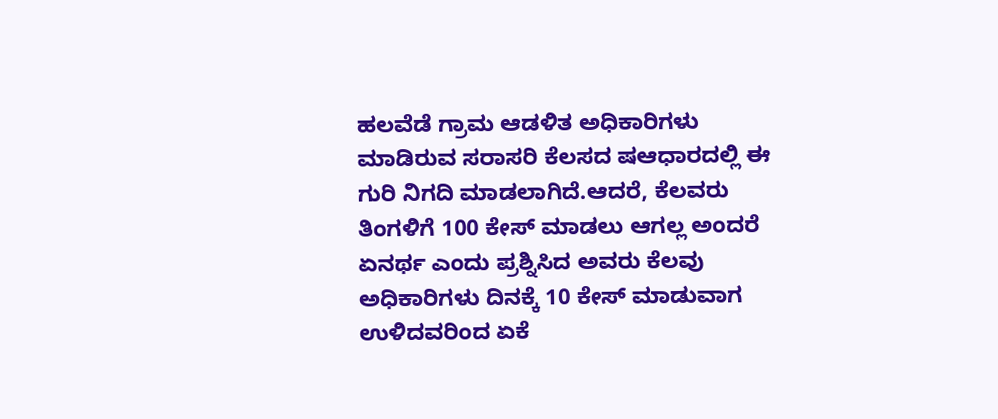ಹಲವೆಡೆ ಗ್ರಾಮ ಆಡಳಿತ ಅಧಿಕಾರಿಗಳು ಮಾಡಿರುವ ಸರಾಸರಿ ಕೆಲಸದ ಷಆಧಾರದಲ್ಲಿ ಈ ಗುರಿ ನಿಗದಿ ಮಾಡಲಾಗಿದೆ.ಆದರೆ, ಕೆಲವರು ತಿಂಗಳಿಗೆ 100 ಕೇಸ್ ಮಾಡಲು ಆಗಲ್ಲ ಅಂದರೆ ಏನರ್ಥ ಎಂದು ಪ್ರಶ್ನಿಸಿದ ಅವರು ಕೆಲವು ಅಧಿಕಾರಿಗಳು ದಿನಕ್ಕೆ 10 ಕೇಸ್ ಮಾಡುವಾಗ ಉಳಿದವರಿಂದ ಏಕೆ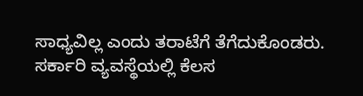ಸಾಧ್ಯವಿಲ್ಲ ಎಂದು ತರಾಟೆಗೆ ತೆಗೆದುಕೊಂಡರು.
ಸರ್ಕಾರಿ ವ್ಯವಸ್ಥೆಯಲ್ಲಿ ಕೆಲಸ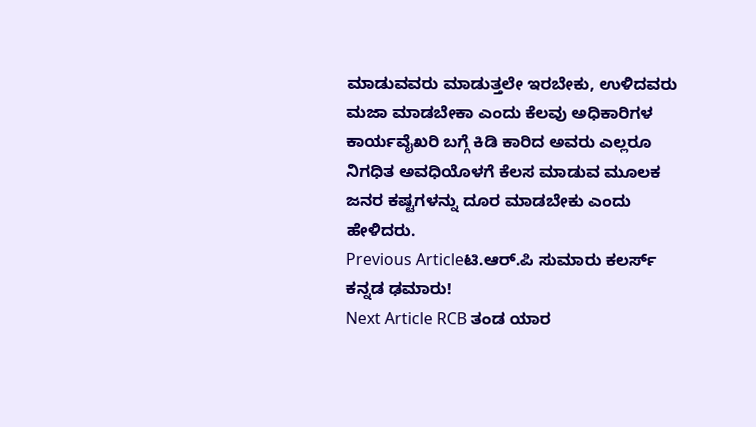ಮಾಡುವವರು ಮಾಡುತ್ತಲೇ ಇರಬೇಕು, ಉಳಿದವರು ಮಜಾ ಮಾಡಬೇಕಾ ಎಂದು ಕೆಲವು ಅಧಿಕಾರಿಗಳ ಕಾರ್ಯವೈಖರಿ ಬಗ್ಗೆ ಕಿಡಿ ಕಾರಿದ ಅವರು ಎಲ್ಲರೂ ನಿಗಧಿತ ಅವಧಿಯೊಳಗೆ ಕೆಲಸ ಮಾಡುವ ಮೂಲಕ ಜನರ ಕಷ್ಟಗಳನ್ನು ದೂರ ಮಾಡಬೇಕು ಎಂದು ಹೇಳಿದರು.
Previous Articleಟಿ.ಆರ್.ಪಿ ಸುಮಾರು ಕಲರ್ಸ್ ಕನ್ನಡ ಢಮಾರು!
Next Article RCB ತಂಡ ಯಾರ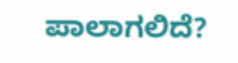ಪಾಲಾಗಲಿದೆ?